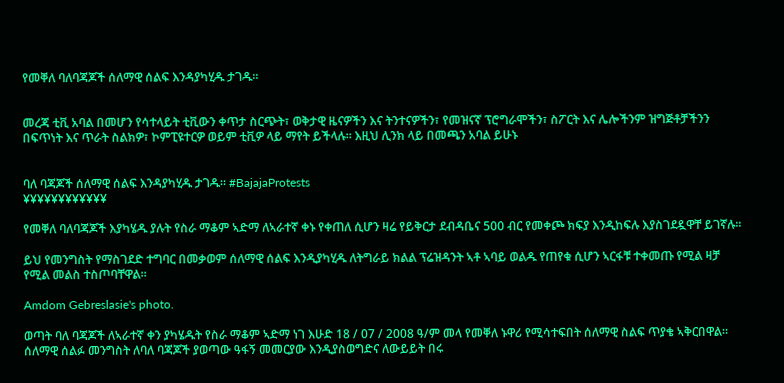የመቐለ ባለባጃጆች ሰለማዊ ሰልፍ እንዳያካሂዱ ታገዱ።


መረጃ ቲቪ አባል በመሆን የሳተላይት ቲቪውን ቀጥታ ስርጭት፣ ወቅታዊ ዜናዎችን እና ትንተናዎችን፣ የመዝናኛ ፕሮግራሞችን፣ ስፖርት እና ሌሎችንም ዝግጅቶቻችንን በፍጥነት እና ጥራት ስልክዎ፣ ኮምፒዩተርዎ ወይም ቲቪዎ ላይ ማየት ይችላሉ። እዚህ ሊንክ ላይ በመጫን አባል ይሁኑ


ባለ ባጃጆች ሰለማዊ ሰልፍ እንዳያካሂዱ ታገዱ። #BajajaProtests
¥¥¥¥¥¥¥¥¥¥¥¥

የመቐለ ባለባጃጆች እያካሄዱ ያሉት የስራ ማቆም ኣድማ ለኣራተኛ ቀኑ የቀጠለ ሲሆን ዛሬ የይቅርታ ደብዳቤና 500 ብር የመቀጮ ክፍያ እንዲከፍሉ እያስገደዷዋቸ ይገኛሉ።

ይህ የመንግስት የማስገደድ ተግባር በመቃወም ሰለማዊ ሰልፍ እንዲያካሂዱ ለትግራይ ክልል ፕሬዝዳንት ኣቶ ኣባይ ወልዱ የጠየቁ ሲሆን ኣርፋቹ ተቀመጡ የሚል ዛቻ የሚል መልስ ተስጦባቸዋል።

Amdom Gebreslasie's photo.

ወጣት ባለ ባጃጆች ለኣራተኛ ቀን ያካሄዱት የስራ ማቆም ኣድማ ነገ እሁድ 18 / 07 / 2008 ዓ/ም መላ የመቐለ ኑዋሪ የሚሳተፍበት ሰለማዊ ስልፍ ጥያቄ ኣቅርበዋል።
ሰለማዊ ሰልፉ መንግስት ለባለ ባጃጆች ያወጣው ዓፋኝ መመርያው እንዲያስወግድና ለውይይት በሩ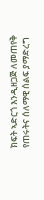ክፍት ኣድርጎ እንዲዘጋጅ ለመጠየቅ የጠሩትና ሰለማዊ ሰልፍ ያማድረግ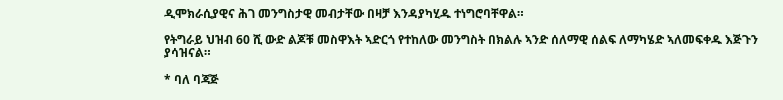ዲሞክራሲያዊና ሕገ መንግስታዊ መብታቸው በዛቻ እንዳያካሂዱ ተነግሮባቸዋል።

የትግራይ ህዝብ 60 ሺ ውድ ልጆቹ መስዋእት ኣድርጎ የተከለው መንግስት በክልሉ ኣንድ ሰለማዊ ሰልፍ ለማካሄድ ኣለመፍቀዱ እጅጉን ያሳዝናል።

* ባለ ባጃጅ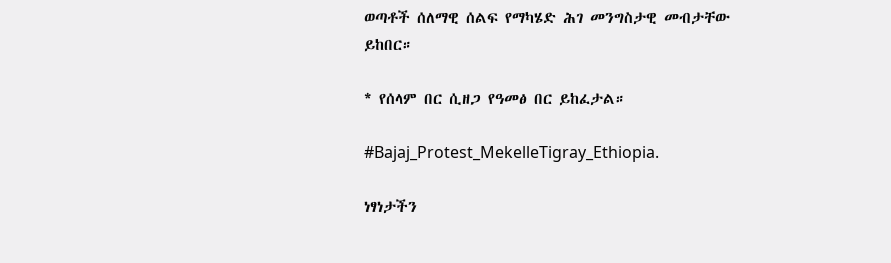ወጣቶች ሰለማዊ ሰልፍ የማካሄድ ሕገ መንግስታዊ መብታቸው ይከበር።

* የሰላም በር ሲዘጋ የዓመፅ በር ይከፈታል።

#Bajaj_Protest_MekelleTigray_Ethiopia.

ነፃነታችን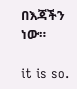በእጃችን ነው።

it is so.